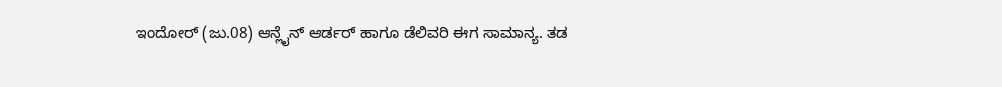ಇಂದೋರ್ (ಜು.08) ಆನ್ಲೈನ್ ಆರ್ಡರ್ ಹಾಗೂ ಡೆಲಿವರಿ ಈಗ ಸಾಮಾನ್ಯ. ತಡ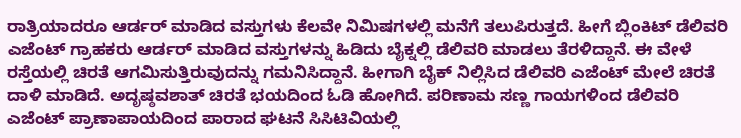ರಾತ್ರಿಯಾದರೂ ಆರ್ಡರ್ ಮಾಡಿದ ವಸ್ತುಗಳು ಕೆಲವೇ ನಿಮಿಷಗಳಲ್ಲಿ ಮನೆಗೆ ತಲುಪಿರುತ್ತದೆ. ಹೀಗೆ ಬ್ಲಿಂಕಿಟ್ ಡೆಲಿವರಿ ಎಜೆಂಟ್ ಗ್ರಾಹಕರು ಆರ್ಡರ್ ಮಾಡಿದ ವಸ್ತುಗಳನ್ನು ಹಿಡಿದು ಬೈಕ್ನಲ್ಲಿ ಡೆಲಿವರಿ ಮಾಡಲು ತೆರಳಿದ್ದಾನೆ. ಈ ವೇಳೆ ರಸ್ತೆಯಲ್ಲಿ ಚಿರತೆ ಆಗಮಿಸುತ್ತಿರುವುದನ್ನು ಗಮನಿಸಿದ್ದಾನೆ. ಹೀಗಾಗಿ ಬೈಕ್ ನಿಲ್ಲಿಸಿದ ಡೆಲಿವರಿ ಎಜೆಂಟ್ ಮೇಲೆ ಚಿರತೆ ದಾಳಿ ಮಾಡಿದೆ. ಅದೃಷ್ಠವಶಾತ್ ಚಿರತೆ ಭಯದಿಂದ ಓಡಿ ಹೋಗಿದೆ. ಪರಿಣಾಮ ಸಣ್ಣ ಗಾಯಗಳಿಂದ ಡೆಲಿವರಿ ಎಜೆಂಟ್ ಪ್ರಾಣಾಪಾಯದಿಂದ ಪಾರಾದ ಘಟನೆ ಸಿಸಿಟಿವಿಯಲ್ಲಿ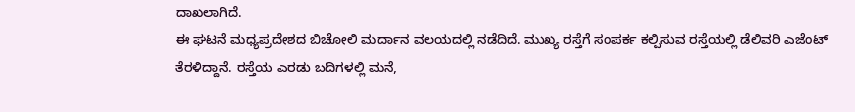ದಾಖಲಾಗಿದೆ.
ಈ ಘಟನೆ ಮಧ್ಯಪ್ರದೇಶದ ಬಿಚೋಲಿ ಮರ್ದಾನ ವಲಯದಲ್ಲಿ ನಡೆದಿದೆ. ಮುಖ್ಯ ರಸ್ತೆಗೆ ಸಂಪರ್ಕ ಕಲ್ಪಿಸುವ ರಸ್ತೆಯಲ್ಲಿ ಡೆಲಿವರಿ ಎಜೆಂಟ್ ತೆರಳಿದ್ದಾನೆ. ರಸ್ತೆಯ ಎರಡು ಬದಿಗಳಲ್ಲಿ ಮನೆ,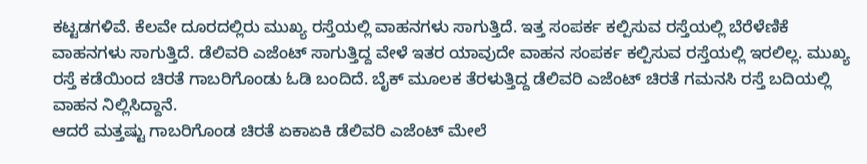ಕಟ್ಟಡಗಳಿವೆ. ಕೆಲವೇ ದೂರದಲ್ಲಿರು ಮುಖ್ಯ ರಸ್ತೆಯಲ್ಲಿ ವಾಹನಗಳು ಸಾಗುತ್ತಿದೆ. ಇತ್ತ ಸಂಪರ್ಕ ಕಲ್ಪಿಸುವ ರಸ್ತೆಯಲ್ಲಿ ಬೆರೆಳೆಣಿಕೆ ವಾಹನಗಳು ಸಾಗುತ್ತಿದೆ. ಡೆಲಿವರಿ ಎಜೆಂಟ್ ಸಾಗುತ್ತಿದ್ದ ವೇಳೆ ಇತರ ಯಾವುದೇ ವಾಹನ ಸಂಪರ್ಕ ಕಲ್ಪಿಸುವ ರಸ್ತೆಯಲ್ಲಿ ಇರಲಿಲ್ಲ. ಮುಖ್ಯ ರಸ್ತೆ ಕಡೆಯಿಂದ ಚಿರತೆ ಗಾಬರಿಗೊಂಡು ಓಡಿ ಬಂದಿದೆ. ಬೈಕ್ ಮೂಲಕ ತೆರಳುತ್ತಿದ್ದ ಡೆಲಿವರಿ ಎಜೆಂಟ್ ಚಿರತೆ ಗಮನಸಿ ರಸ್ತೆ ಬದಿಯಲ್ಲಿ ವಾಹನ ನಿಲ್ಲಿಸಿದ್ದಾನೆ.
ಆದರೆ ಮತ್ತಷ್ಟು ಗಾಬರಿಗೊಂಡ ಚಿರತೆ ಏಕಾಏಕಿ ಡೆಲಿವರಿ ಎಜೆಂಟ್ ಮೇಲೆ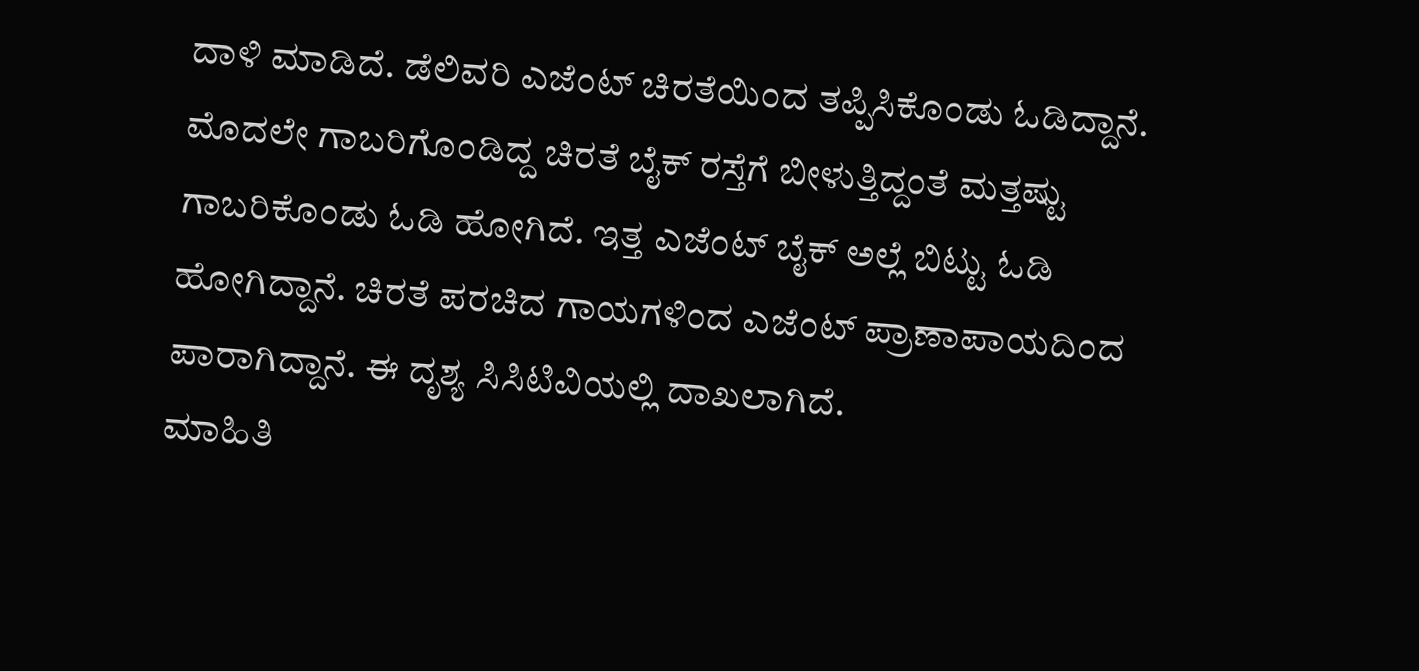ದಾಳಿ ಮಾಡಿದೆ. ಡೆಲಿವರಿ ಎಜೆಂಟ್ ಚಿರತೆಯಿಂದ ತಪ್ಪಿಸಿಕೊಂಡು ಓಡಿದ್ದಾನೆ. ಮೊದಲೇ ಗಾಬರಿಗೊಂಡಿದ್ದ ಚಿರತೆ ಬೈಕ್ ರಸ್ತೆಗೆ ಬೀಳುತ್ತಿದ್ದಂತೆ ಮತ್ತಷ್ಟು ಗಾಬರಿಕೊಂಡು ಓಡಿ ಹೋಗಿದೆ. ಇತ್ತ ಎಜೆಂಟ್ ಬೈಕ್ ಅಲ್ಲೆ ಬಿಟ್ಟು ಓಡಿ ಹೋಗಿದ್ದಾನೆ. ಚಿರತೆ ಪರಚಿದ ಗಾಯಗಳಿಂದ ಎಜೆಂಟ್ ಪ್ರಾಣಾಪಾಯದಿಂದ ಪಾರಾಗಿದ್ದಾನೆ. ಈ ದೃಶ್ಯ ಸಿಸಿಟಿವಿಯಲ್ಲಿ ದಾಖಲಾಗಿದೆ.
ಮಾಹಿತಿ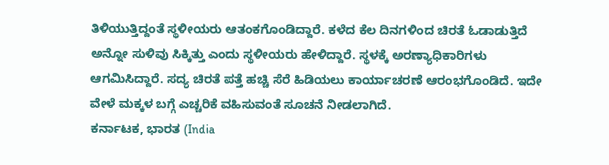ತಿಳಿಯುತ್ತಿದ್ದಂತೆ ಸ್ಥಳೀಯರು ಆತಂಕಗೊಂಡಿದ್ದಾರೆ. ಕಳೆದ ಕೆಲ ದಿನಗಳಿಂದ ಚಿರತೆ ಓಡಾಡುತ್ತಿದೆ ಅನ್ನೋ ಸುಳಿವು ಸಿಕ್ಕಿತ್ತು ಎಂದು ಸ್ಥಳೀಯರು ಹೇಳಿದ್ದಾರೆ. ಸ್ಥಳಕ್ಕೆ ಅರಣ್ಯಾಧಿಕಾರಿಗಳು ಆಗಮಿಸಿದ್ದಾರೆ. ಸದ್ಯ ಚಿರತೆ ಪತ್ತೆ ಹಚ್ಚಿ ಸೆರೆ ಹಿಡಿಯಲು ಕಾರ್ಯಾಚರಣೆ ಆರಂಭಗೊಂಡಿದೆ. ಇದೇ ವೇಳೆ ಮಕ್ಕಳ ಬಗ್ಗೆ ಎಚ್ಚರಿಕೆ ವಹಿಸುವಂತೆ ಸೂಚನೆ ನೀಡಲಾಗಿದೆ.
ಕರ್ನಾಟಕ, ಭಾರತ (India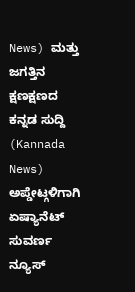News) ಮತ್ತು ಜಗತ್ತಿನ ಕ್ಷಣಕ್ಷಣದ ಕನ್ನಡ ಸುದ್ದಿ (Kannada News) ಅಪ್ಡೇಟ್ಗಳಿಗಾಗಿ ಏಷ್ಯಾನೆಟ್ ಸುವರ್ಣ ನ್ಯೂಸ್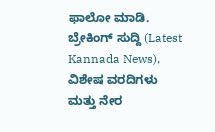ಫಾಲೋ ಮಾಡಿ. ಬ್ರೇಕಿಂಗ್ ಸುದ್ದಿ (Latest Kannada News), ವಿಶೇಷ ವರದಿಗಳು ಮತ್ತು ನೇರ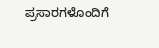ಪ್ರಸಾರಗಳೊಂದಿಗೆ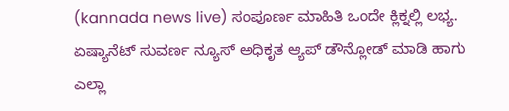(kannada news live) ಸಂಪೂರ್ಣ ಮಾಹಿತಿ ಒಂದೇ ಕ್ಲಿಕ್ನಲ್ಲಿ ಲಭ್ಯ. ಏಷ್ಯಾನೆಟ್ ಸುವರ್ಣ ನ್ಯೂಸ್ ಅಧಿಕೃತ ಆ್ಯಪ್ ಡೌನ್ಲೋಡ್ ಮಾಡಿ ಹಾಗು ಎಲ್ಲಾ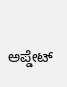ಅಪ್ಡೇಟ್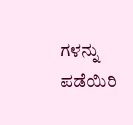ಗಳನ್ನು ಪಡೆಯಿರಿ